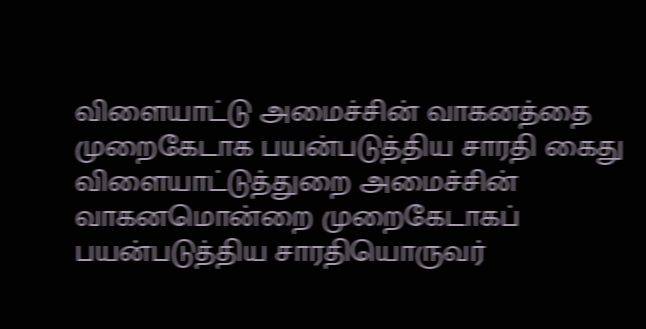விளையாட்டு அமைச்சின் வாகனத்தை முறைகேடாக பயன்படுத்திய சாரதி கைது
விளையாட்டுத்துறை அமைச்சின் வாகனமொன்றை முறைகேடாகப் பயன்படுத்திய சாரதியொருவர்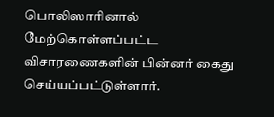பொலிஸாரினால் மேற்கொள்ளப்பட்ட விசாரணைகளின் பின்னர் கைது செய்யப்பட்டுள்ளார்.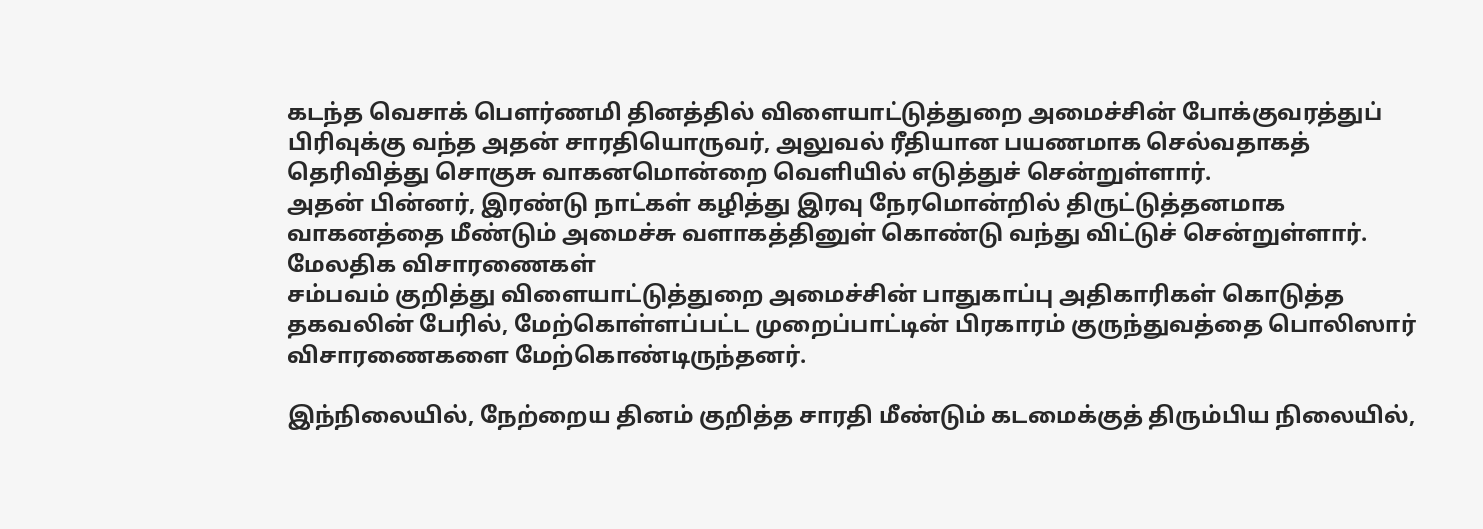கடந்த வெசாக் பௌர்ணமி தினத்தில் விளையாட்டுத்துறை அமைச்சின் போக்குவரத்துப் பிரிவுக்கு வந்த அதன் சாரதியொருவர், அலுவல் ரீதியான பயணமாக செல்வதாகத் தெரிவித்து சொகுசு வாகனமொன்றை வெளியில் எடுத்துச் சென்றுள்ளார்.
அதன் பின்னர், இரண்டு நாட்கள் கழித்து இரவு நேரமொன்றில் திருட்டுத்தனமாக வாகனத்தை மீண்டும் அமைச்சு வளாகத்தினுள் கொண்டு வந்து விட்டுச் சென்றுள்ளார்.
மேலதிக விசாரணைகள்
சம்பவம் குறித்து விளையாட்டுத்துறை அமைச்சின் பாதுகாப்பு அதிகாரிகள் கொடுத்த தகவலின் பேரில், மேற்கொள்ளப்பட்ட முறைப்பாட்டின் பிரகாரம் குருந்துவத்தை பொலிஸார் விசாரணைகளை மேற்கொண்டிருந்தனர்.

இந்நிலையில், நேற்றைய தினம் குறித்த சாரதி மீண்டும் கடமைக்குத் திரும்பிய நிலையில்,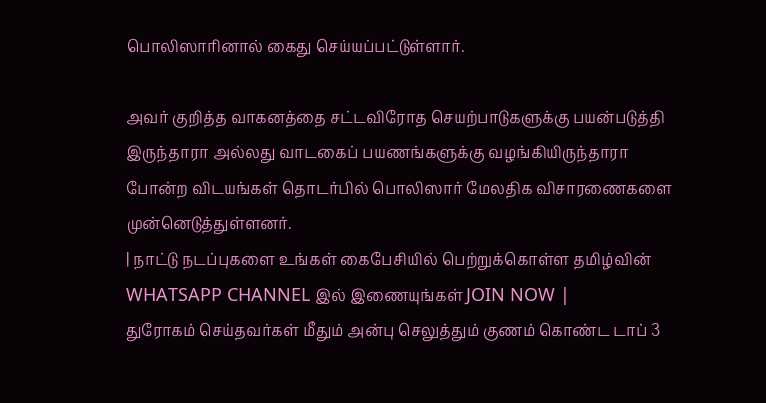பொலிஸாரினால் கைது செய்யப்பட்டுள்ளார்.

அவர் குறித்த வாகனத்தை சட்டவிரோத செயற்பாடுகளுக்கு பயன்படுத்தி இருந்தாரா அல்லது வாடகைப் பயணங்களுக்கு வழங்கியிருந்தாரா போன்ற விடயங்கள் தொடர்பில் பொலிஸார் மேலதிக விசாரணைகளை முன்னெடுத்துள்ளனர்.
| நாட்டு நடப்புகளை உங்கள் கைபேசியில் பெற்றுக்கொள்ள தமிழ்வின் WHATSAPP CHANNEL இல் இணையுங்கள் JOIN NOW |
துரோகம் செய்தவர்கள் மீதும் அன்பு செலுத்தும் குணம் கொண்ட டாப் 3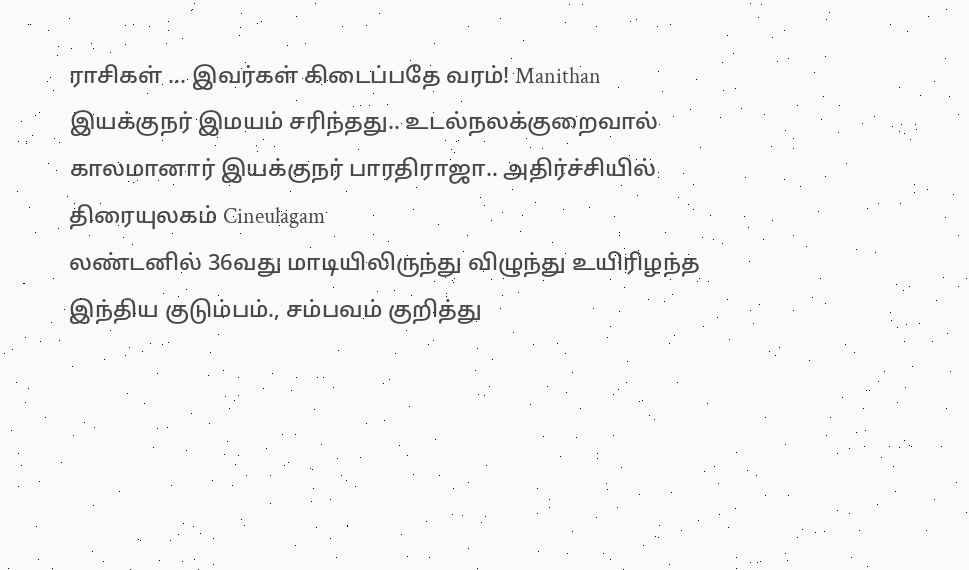ராசிகள் ... இவர்கள் கிடைப்பதே வரம்! Manithan
இயக்குநர் இமயம் சரிந்தது.. உடல்நலக்குறைவால் காலமானார் இயக்குநர் பாரதிராஜா.. அதிர்ச்சியில் திரையுலகம் Cineulagam
லண்டனில் 36வது மாடியிலிருந்து விழுந்து உயிரிழந்த இந்திய குடும்பம்., சம்பவம் குறித்து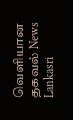வெளியான தகவல் News Lankasri